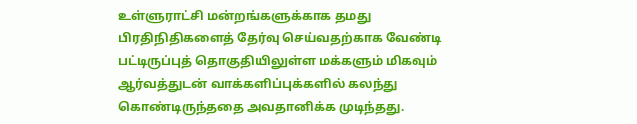உள்ளுராட்சி மன்றங்களுக்காக தமது பிரதிநிதிகளைத் தேர்வு செய்வதற்காக வேண்டி பட்டிருப்புத் தொகுதியிலுள்ள மக்களும் மிகவும் ஆர்வத்துடன் வாக்களிப்புக்களில் கலந்து கொண்டிருந்ததை அவதானிக்க முடிந்தது.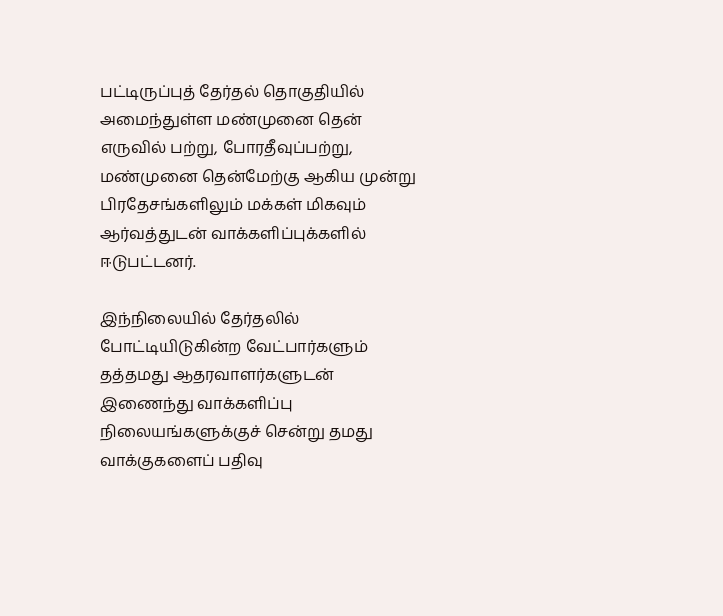பட்டிருப்புத் தேர்தல் தொகுதியில் அமைந்துள்ள மண்முனை தென் எருவில் பற்று, போரதீவுப்பற்று, மண்முனை தென்மேற்கு ஆகிய முன்று பிரதேசங்களிலும் மக்கள் மிகவும் ஆர்வத்துடன் வாக்களிப்புக்களில் ஈடுபட்டனர்.

இந்நிலையில் தேர்தலில் போட்டியிடுகின்ற வேட்பார்களும் தத்தமது ஆதரவாளர்களுடன் இணைந்து வாக்களிப்பு நிலையங்களுக்குச் சென்று தமது வாக்குகளைப் பதிவு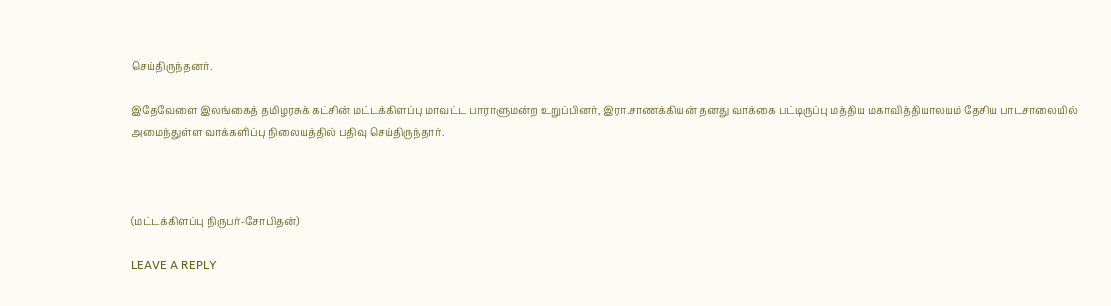செய்திருந்தனர்.

இதேவேளை இலங்கைத் தமிழரசுக் கட்சின் மட்டக்கிளப்பு மாவட்ட பாராளுமன்ற உறுப்பினர், இரா.சாணக்கியன் தனது வாக்கை பட்டிருப்பு மத்திய மகாவித்தியாலயம் தேசிய பாடசாலையில் அமைந்துள்ள வாக்களிப்பு நிலையத்தில் பதிவு செய்திருந்தார்.



(மட்டக்கிளப்பு நிருபர்-சோபிதன்)

LEAVE A REPLY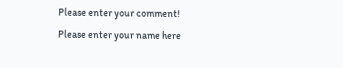Please enter your comment!
Please enter your name here